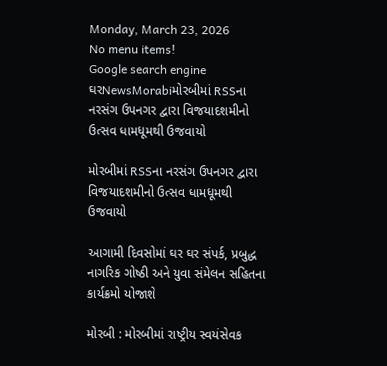Monday, March 23, 2026
No menu items!
Google search engine
ઘરNewsMorabiમોરબીમાં RSSના નરસંગ ઉપનગર દ્વારા વિજયાદશમીનો ઉત્સવ ધામધૂમથી ઉજવાયો

મોરબીમાં RSSના નરસંગ ઉપનગર દ્વારા વિજયાદશમીનો ઉત્સવ ધામધૂમથી ઉજવાયો

આગામી દિવસોમાં ઘર ઘર સંપર્ક, પ્રબુદ્ધ નાગરિક ગોષ્ઠી અને યુવા સંમેલન સહિતના કાર્યક્રમો યોજાશે

મોરબી : મોરબીમાં રાષ્ટ્રીય સ્વયંસેવક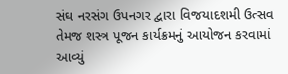સંઘ નરસંગ ઉપનગર દ્વારા વિજયાદશમી ઉત્સવ તેમજ શસ્ત્ર પૂજન કાર્યક્રમનું આયોજન કરવામાં આવ્યું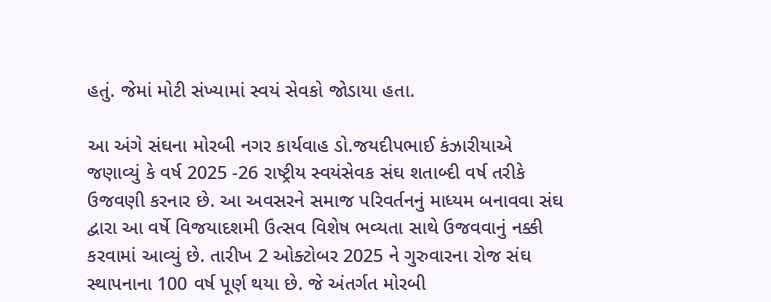હતું. જેમાં મોટી સંખ્યામાં સ્વયં સેવકો જોડાયા હતા.

આ અંગે સંઘના મોરબી નગર કાર્યવાહ ડો.જયદીપભાઈ કંઝારીયાએ જણાવ્યું કે વર્ષ 2025 -26 રાષ્ટ્રીય સ્વયંસેવક સંઘ શતાબ્દી વર્ષ તરીકે ઉજવણી કરનાર છે. આ અવસરને સમાજ પરિવર્તનનું માધ્યમ બનાવવા સંઘ દ્વારા આ વર્ષે વિજયાદશમી ઉત્સવ વિશેષ ભવ્યતા સાથે ઉજવવાનું નક્કી કરવામાં આવ્યું છે. તારીખ 2 ઓક્ટોબર 2025 ને ગુરુવારના રોજ સંઘ સ્થાપનાના 100 વર્ષ પૂર્ણ થયા છે. જે અંતર્ગત મોરબી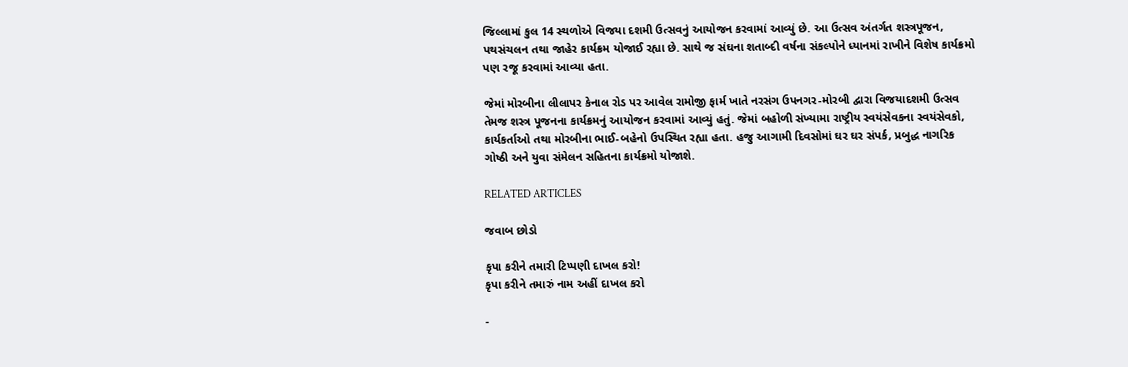જિલ્લામાં કુલ 14 સ્થળોએ વિજયા દશમી ઉત્સવનું આયોજન કરવામાં આવ્યું છે. આ ઉત્સવ અંતર્ગત શસ્ત્રપૂજન, પથસંચલન તથા જાહેર કાર્યક્રમ યોજાઈ રહ્યા છે. સાથે જ સંઘના શતાબ્દી વર્ષના સંકલ્પોને ધ્યાનમાં રાખીને વિશેષ કાર્યક્રમો પણ રજૂ કરવામાં આવ્યા હતા.

જેમાં મોરબીના લીલાપર કેનાલ રોડ પર આવેલ રામોજી ફાર્મ ખાતે નરસંગ ઉપનગર-મોરબી દ્વારા વિજયાદશમી ઉત્સવ તેમજ શસ્ત્ર પૂજનના કાર્યક્રમનું આયોજન કરવામાં આવ્યું હતું. જેમાં બહોળી સંખ્યામા રાષ્ટ્રીય સ્વયંસેવકના સ્વયંસેવકો, કાર્યકર્તાઓ તથા મોરબીના ભાઈ-બહેનો ઉપસ્થિત રહ્યા હતા. હજુ આગામી દિવસોમાં ઘર ઘર સંપર્ક, પ્રબુદ્ધ નાગરિક ગોષ્ઠી અને યુવા સંમેલન સહિતના કાર્યક્રમો યોજાશે.

RELATED ARTICLES

જવાબ છોડો

કૃપા કરીને તમારી ટિપ્પણી દાખલ કરો!
કૃપા કરીને તમારું નામ અહીં દાખલ કરો

-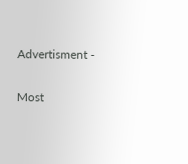Advertisment -

Most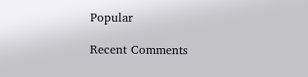Popular

Recent Comments